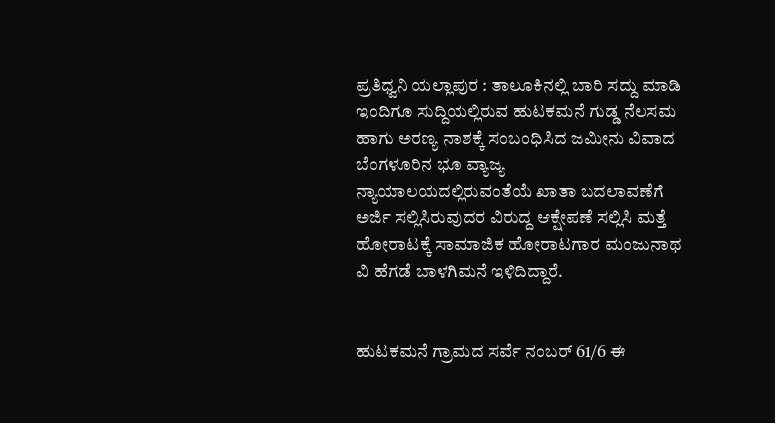ಪ್ರತಿಧ್ವನಿ ಯಲ್ಲಾಪುರ : ತಾಲೂಕಿನಲ್ಲಿ ಬಾರಿ ಸದ್ದು ಮಾಡಿ ಇಂದಿಗೂ ಸುದ್ದಿಯಲ್ಲಿರುವ ಹುಟಕಮನೆ ಗುಡ್ಡ ನೆಲಸಮ ಹಾಗು ಅರಣ್ಯ ನಾಶಕ್ಕೆ ಸಂಬಂಧಿಸಿದ ಜಮೀನು ವಿವಾದ ಬೆಂಗಳೂರಿನ ಭೂ ವ್ಯಾಜ್ಯ ನ್ಯಾಯಾಲಯದಲ್ಲಿರುವಂತೆಯೆ ಖಾತಾ ಬದಲಾವಣೆಗೆ ಅರ್ಜಿ ಸಲ್ಲಿಸಿರುವುದರ ವಿರುದ್ದ ಆಕ್ಷೇಪಣೆ ಸಲ್ಲಿಸಿ ಮತ್ತೆ ಹೋರಾಟಕ್ಕೆ ಸಾಮಾಜಿಕ ಹೋರಾಟಗಾರ ಮಂಜುನಾಥ ವಿ ಹೆಗಡೆ ಬಾಳಗಿಮನೆ ಇಳಿದಿದ್ದಾರೆ.


ಹುಟಕಮನೆ ಗ್ರಾಮದ ಸರ್ವೆ ನಂಬರ್ 61/6 ಈ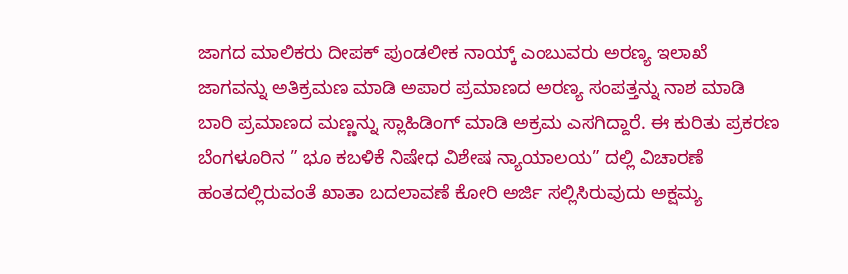ಜಾಗದ ಮಾಲಿಕರು ದೀಪಕ್ ಪುಂಡಲೀಕ ನಾಯ್ಕ್ ಎಂಬುವರು ಅರಣ್ಯ ಇಲಾಖೆ ಜಾಗವನ್ನು ಅತಿಕ್ರಮಣ ಮಾಡಿ ಅಪಾರ ಪ್ರಮಾಣದ ಅರಣ್ಯ ಸಂಪತ್ತನ್ನು ನಾಶ ಮಾಡಿ ಬಾರಿ ಪ್ರಮಾಣದ ಮಣ್ಣನ್ನು ಸ್ಲಾಹಿಡಿಂಗ್ ಮಾಡಿ ಅಕ್ರಮ ಎಸಗಿದ್ದಾರೆ. ಈ ಕುರಿತು ಪ್ರಕರಣ ಬೆಂಗಳೂರಿನ ” ಭೂ ಕಬಳಿಕೆ ನಿಷೇಧ ವಿಶೇಷ ನ್ಯಾಯಾಲಯ” ದಲ್ಲಿ ವಿಚಾರಣೆ ಹಂತದಲ್ಲಿರುವಂತೆ ಖಾತಾ ಬದಲಾವಣೆ ಕೋರಿ ಅರ್ಜಿ ಸಲ್ಲಿಸಿರುವುದು ಅಕ್ಷಮ್ಯ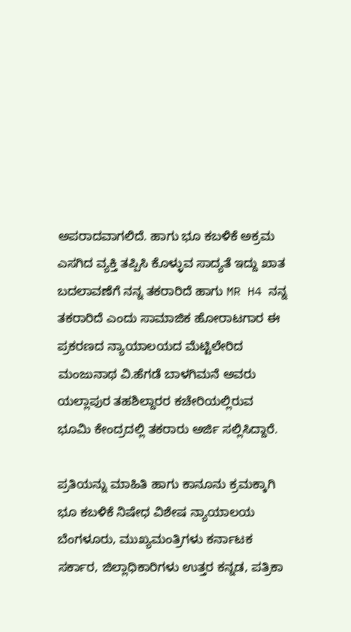ಅಪರಾದವಾಗಲಿದೆ. ಹಾಗು ಭೂ ಕಬಳಿಕೆ ಅಕ್ರಮ ಎಸಗಿದ ವ್ಯಕ್ತಿ ತಪ್ಪಿಸಿ ಕೊಳ್ಳುವ ಸಾದ್ಯತೆ ಇದ್ದು ಖಾತ ಬದಲಾವಣೆಗೆ ನನ್ನ ತಕರಾರಿದೆ ಹಾಗು MR H4 ನನ್ನ ತಕರಾರಿದೆ ಎಂದು ಸಾಮಾಜಿಕ ಹೋರಾಟಗಾರ ಈ ಪ್ರಕರಣದ ನ್ಯಾಯಾಲಯದ ಮೆಟ್ಟಿಲೇರಿದ ಮಂಜುನಾಥ ವಿ.ಹೆಗಡೆ ಬಾಳಗಿಮನೆ ಅವರು ಯಲ್ಲಾಪುರ ತಹಶಿಲ್ದಾರರ ಕಚೇರಿಯಲ್ಲಿರುವ ಭೂಮಿ ಕೇಂದ್ರದಲ್ಲಿ ತಕರಾರು ಅರ್ಜಿ ಸಲ್ಲಿಸಿದ್ದಾರೆ.

ಪ್ರತಿಯನ್ನು ಮಾಹಿತಿ ಹಾಗು ಕಾನೂನು ಕ್ರಮಕ್ಕಾಗಿ ಭೂ ಕಬಳಿಕೆ ನಿಷೇಧ ವಿಶೇಷ ನ್ಯಾಯಾಲಯ ಬೆಂಗಳೂರು, ಮುಖ್ಯಮಂತ್ರಿಗಳು ಕರ್ನಾಟಕ ಸರ್ಕಾರ, ಜಿಲ್ಲಾಧಿಕಾರಿಗಳು ಉತ್ತರ ಕನ್ನಡ, ಪತ್ರಿಕಾ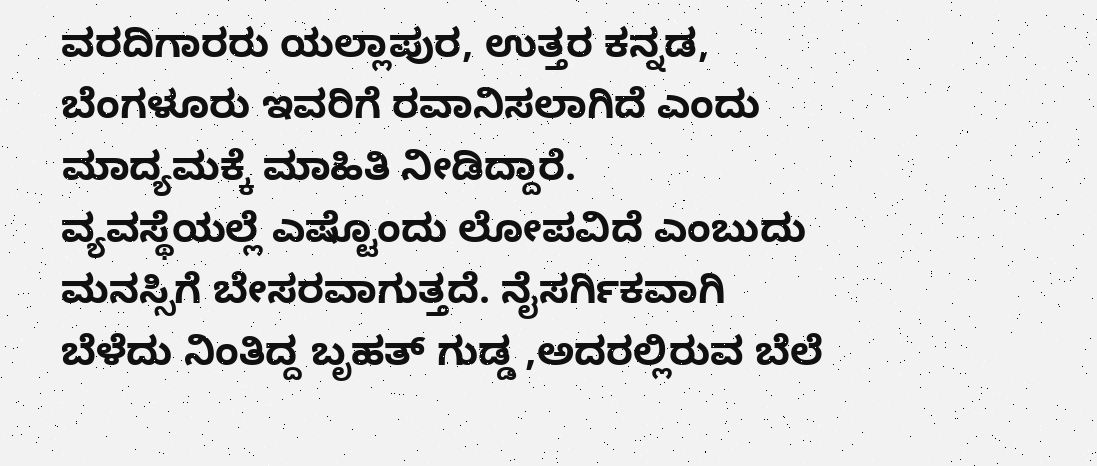ವರದಿಗಾರರು ಯಲ್ಲಾಪುರ, ಉತ್ತರ ಕನ್ನಡ, ಬೆಂಗಳೂರು ಇವರಿಗೆ ರವಾನಿಸಲಾಗಿದೆ ಎಂದು ಮಾದ್ಯಮಕ್ಕೆ ಮಾಹಿತಿ ನೀಡಿದ್ದಾರೆ.
ವ್ಯವಸ್ಥೆಯಲ್ಲೆ ಎಷ್ಟೊಂದು ಲೋಪವಿದೆ ಎಂಬುದು ಮನಸ್ಸಿಗೆ ಬೇಸರವಾಗುತ್ತದೆ. ನೈಸರ್ಗಿಕವಾಗಿ ಬೆಳೆದು ನಿಂತಿದ್ದ ಬೃಹತ್ ಗುಡ್ಡ ,ಅದರಲ್ಲಿರುವ ಬೆಲೆ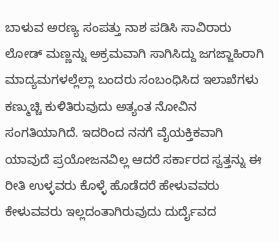ಬಾಳುವ ಅರಣ್ಯ ಸಂಪತ್ತು ನಾಶ ಪಡಿಸಿ ಸಾವಿರಾರು ಲೋಡ್ ಮಣ್ಣನ್ನು ಅಕ್ರಮವಾಗಿ ಸಾಗಿಸಿದ್ದು ಜಗಜ್ಜಾಹಿರಾಗಿ ಮಾದ್ಯಮಗಳಲ್ಲೆಲ್ಲಾ ಬಂದರು ಸಂಬಂಧಿಸಿದ ಇಲಾಖೆಗಳು ಕಣ್ಮುಚ್ಚಿ ಕುಳಿತಿರುವುದು ಅತ್ಯಂತ ನೋವಿನ ಸಂಗತಿಯಾಗಿದೆ. ಇದರಿಂದ ನನಗೆ ವೈಯಕ್ತಿಕವಾಗಿ ಯಾವುದೆ ಪ್ರಯೋಜನವಿಲ್ಲ ಆದರೆ ಸರ್ಕಾರದ ಸ್ವತ್ತನ್ನು ಈ ರೀತಿ ಉಳ್ಳವರು ಕೊಳ್ಳೆ ಹೊಡೆದರೆ ಹೇಳುವವರು ಕೇಳುವವರು ಇಲ್ಲದಂತಾಗಿರುವುದು ದುರ್ದೈವದ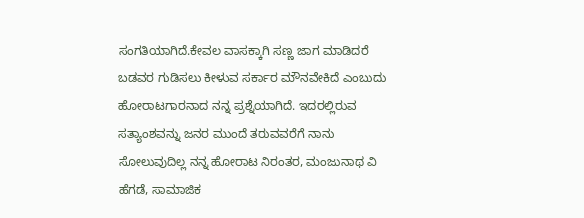ಸಂಗತಿಯಾಗಿದೆ.ಕೇವಲ ವಾಸಕ್ಕಾಗಿ ಸಣ್ಣ ಜಾಗ ಮಾಡಿದರೆ ಬಡವರ ಗುಡಿಸಲು ಕೀಳುವ ಸರ್ಕಾರ ಮೌನವೇಕಿದೆ ಎಂಬುದು ಹೋರಾಟಗಾರನಾದ ನನ್ನ ಪ್ರಶ್ನೆಯಾಗಿದೆ. ಇದರಲ್ಲಿರುವ ಸತ್ಯಾಂಶವನ್ನು ಜನರ ಮುಂದೆ ತರುವವರೆಗೆ ನಾನು ಸೋಲುವುದಿಲ್ಲ ನನ್ನ ಹೋರಾಟ ನಿರಂತರ, ಮಂಜುನಾಥ ವಿ ಹೆಗಡೆ, ಸಾಮಾಜಿಕ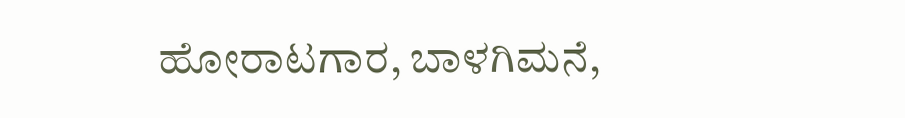ಹೋರಾಟಗಾರ, ಬಾಳಗಿಮನೆ,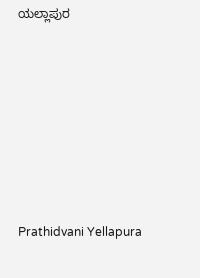ಯಲ್ಲಾಪುರ











Prathidvani Yellapura